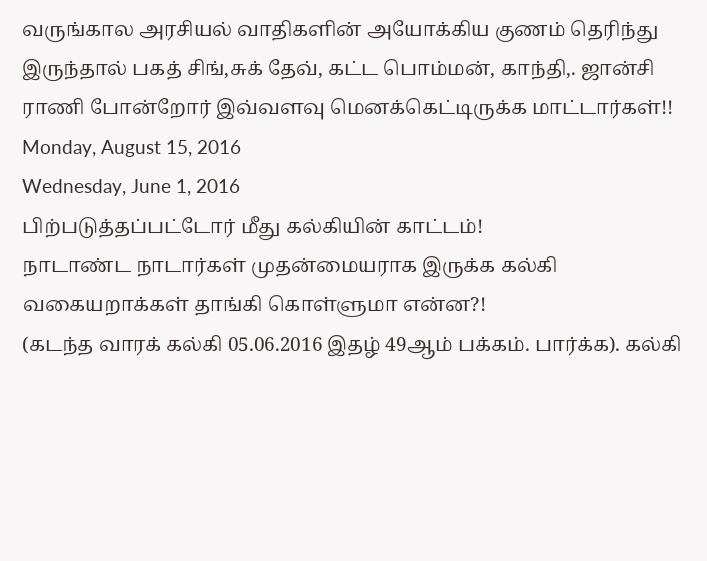வருங்கால அரசியல் வாதிகளின் அயோக்கிய குணம் தெரிந்து இருந்தால் பகத் சிங்,சுக் தேவ், கட்ட பொம்மன், காந்தி,. ஜான்சி ராணி போன்றோர் இவ்வளவு மெனக்கெட்டிருக்க மாட்டார்கள்!!
Monday, August 15, 2016
Wednesday, June 1, 2016
பிற்படுத்தப்பட்டோர் மீது கல்கியின் காட்டம்!
நாடாண்ட நாடார்கள் முதன்மையராக இருக்க கல்கி வகையறாக்கள் தாங்கி கொள்ளுமா என்ன?!
(கடந்த வாரக் கல்கி 05.06.2016 இதழ் 49ஆம் பக்கம். பார்க்க). கல்கி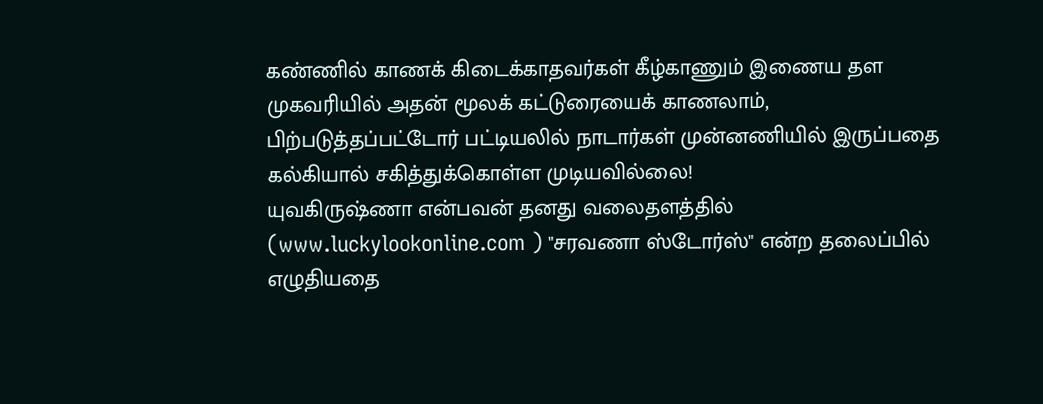கண்ணில் காணக் கிடைக்காதவர்கள் கீழ்காணும் இணைய தள முகவரியில் அதன் மூலக் கட்டுரையைக் காணலாம்,
பிற்படுத்தப்பட்டோர் பட்டியலில் நாடார்கள் முன்னணியில் இருப்பதை கல்கியால் சகித்துக்கொள்ள முடியவில்லை!
யுவகிருஷ்ணா என்பவன் தனது வலைதளத்தில் (www.luckylookonline.com ) "சரவணா ஸ்டோர்ஸ்" என்ற தலைப்பில் எழுதியதை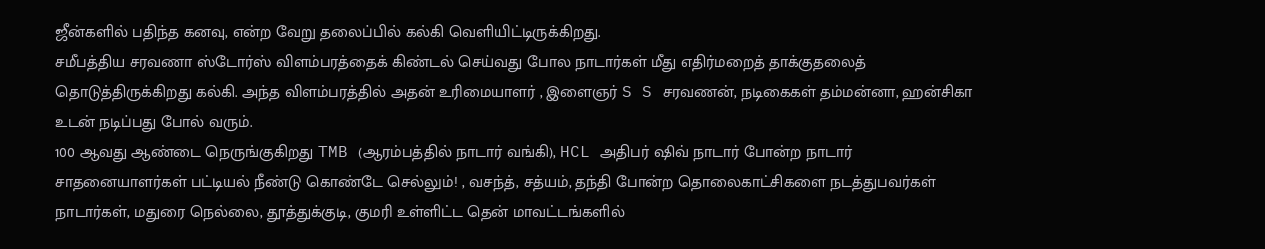ஜீன்களில் பதிந்த கனவு, என்ற வேறு தலைப்பில் கல்கி வெளியிட்டிருக்கிறது.
சமீபத்திய சரவணா ஸ்டோர்ஸ் விளம்பரத்தைக் கிண்டல் செய்வது போல நாடார்கள் மீது எதிர்மறைத் தாக்குதலைத் தொடுத்திருக்கிறது கல்கி. அந்த விளம்பரத்தில் அதன் உரிமையாளர் , இளைஞர் S S சரவணன், நடிகைகள் தம்மன்னா, ஹன்சிகா உடன் நடிப்பது போல் வரும்.
100 ஆவது ஆண்டை நெருங்குகிறது TMB (ஆரம்பத்தில் நாடார் வங்கி), HCL அதிபர் ஷிவ் நாடார் போன்ற நாடார் சாதனையாளர்கள் பட்டியல் நீண்டு கொண்டே செல்லும்! , வசந்த், சத்யம், தந்தி போன்ற தொலைகாட்சிகளை நடத்துபவர்கள் நாடார்கள், மதுரை நெல்லை, தூத்துக்குடி, குமரி உள்ளிட்ட தென் மாவட்டங்களில்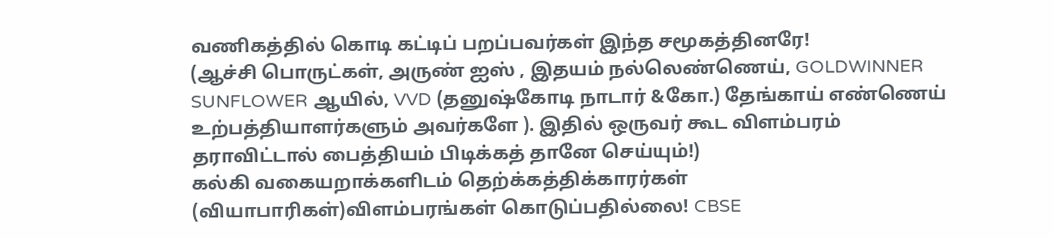வணிகத்தில் கொடி கட்டிப் பறப்பவர்கள் இந்த சமூகத்தினரே!
(ஆச்சி பொருட்கள், அருண் ஐஸ் , இதயம் நல்லெண்ணெய், GOLDWINNER SUNFLOWER ஆயில், VVD (தனுஷ்கோடி நாடார் &கோ.) தேங்காய் எண்ணெய் உற்பத்தியாளர்களும் அவர்களே ). இதில் ஒருவர் கூட விளம்பரம் தராவிட்டால் பைத்தியம் பிடிக்கத் தானே செய்யும்!)
கல்கி வகையறாக்களிடம் தெற்க்கத்திக்காரர்கள் (வியாபாரிகள்)விளம்பரங்கள் கொடுப்பதில்லை! CBSE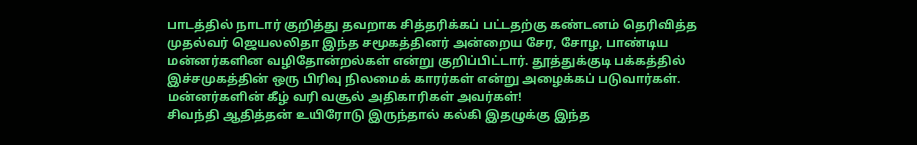பாடத்தில் நாடார் குறித்து தவறாக சித்தரிக்கப் பட்டதற்கு கண்டனம் தெரிவித்த முதல்வர் ஜெயலலிதா இந்த சமூகத்தினர் அன்றைய சேர, சோழ, பாண்டிய மன்னர்களின வழிதோன்றல்கள் என்று குறிப்பிட்டார். தூத்துக்குடி பக்கத்தில் இச்சமுகத்தின் ஒரு பிரிவு நிலமைக் காரர்கள் என்று அழைக்கப் படுவார்கள். மன்னர்களின் கீழ் வரி வசூல் அதிகாரிகள் அவர்கள்!
சிவந்தி ஆதித்தன் உயிரோடு இருந்தால் கல்கி இதழுக்கு இந்த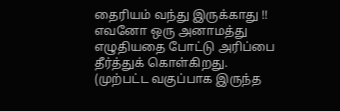தைரியம் வந்து இருக்காது !!
எவனோ ஒரு அனாமத்து எழுதியதை போட்டு அரிப்பை தீர்த்துக் கொள்கிறது.
(முற்பட்ட வகுப்பாக இருந்த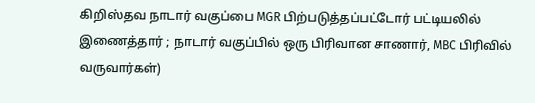கிறிஸ்தவ நாடார் வகுப்பை MGR பிற்படுத்தப்பட்டோர் பட்டியலில் இணைத்தார் ; நாடார் வகுப்பில் ஒரு பிரிவான சாணார், MBC பிரிவில் வருவார்கள்)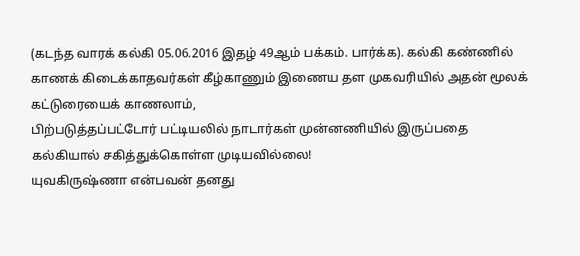(கடந்த வாரக் கல்கி 05.06.2016 இதழ் 49ஆம் பக்கம். பார்க்க). கல்கி கண்ணில் காணக் கிடைக்காதவர்கள் கீழ்காணும் இணைய தள முகவரியில் அதன் மூலக் கட்டுரையைக் காணலாம்,
பிற்படுத்தப்பட்டோர் பட்டியலில் நாடார்கள் முன்னணியில் இருப்பதை கல்கியால் சகித்துக்கொள்ள முடியவில்லை!
யுவகிருஷ்ணா என்பவன் தனது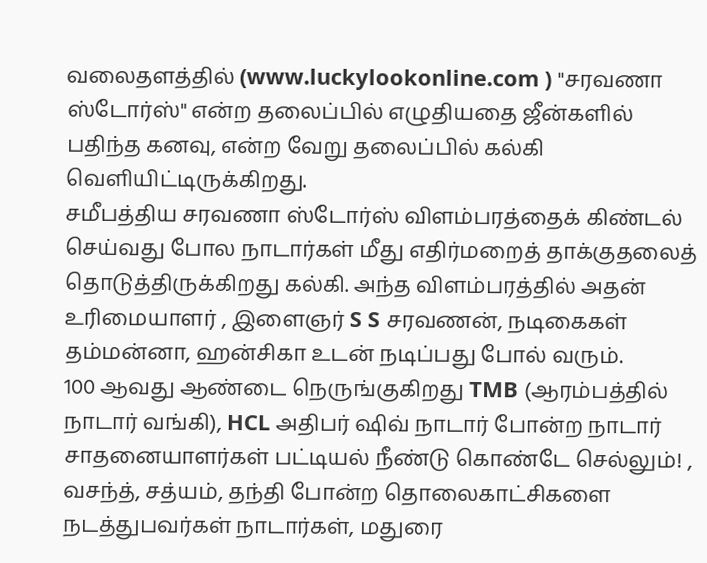வலைதளத்தில் (www.luckylookonline.com ) "சரவணா ஸ்டோர்ஸ்" என்ற தலைப்பில் எழுதியதை ஜீன்களில் பதிந்த கனவு, என்ற வேறு தலைப்பில் கல்கி வெளியிட்டிருக்கிறது.
சமீபத்திய சரவணா ஸ்டோர்ஸ் விளம்பரத்தைக் கிண்டல் செய்வது போல நாடார்கள் மீது எதிர்மறைத் தாக்குதலைத் தொடுத்திருக்கிறது கல்கி. அந்த விளம்பரத்தில் அதன் உரிமையாளர் , இளைஞர் S S சரவணன், நடிகைகள் தம்மன்னா, ஹன்சிகா உடன் நடிப்பது போல் வரும்.
100 ஆவது ஆண்டை நெருங்குகிறது TMB (ஆரம்பத்தில் நாடார் வங்கி), HCL அதிபர் ஷிவ் நாடார் போன்ற நாடார் சாதனையாளர்கள் பட்டியல் நீண்டு கொண்டே செல்லும்! , வசந்த், சத்யம், தந்தி போன்ற தொலைகாட்சிகளை நடத்துபவர்கள் நாடார்கள், மதுரை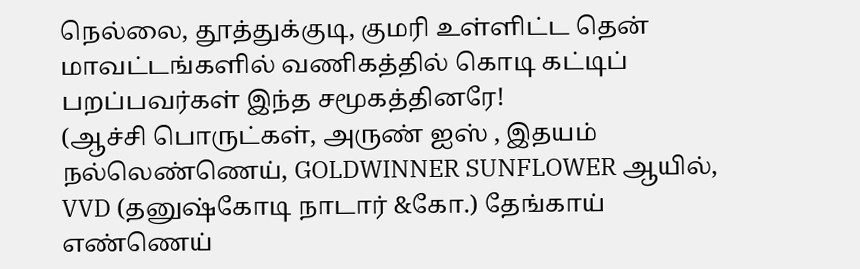நெல்லை, தூத்துக்குடி, குமரி உள்ளிட்ட தென் மாவட்டங்களில் வணிகத்தில் கொடி கட்டிப் பறப்பவர்கள் இந்த சமூகத்தினரே!
(ஆச்சி பொருட்கள், அருண் ஐஸ் , இதயம் நல்லெண்ணெய், GOLDWINNER SUNFLOWER ஆயில், VVD (தனுஷ்கோடி நாடார் &கோ.) தேங்காய் எண்ணெய்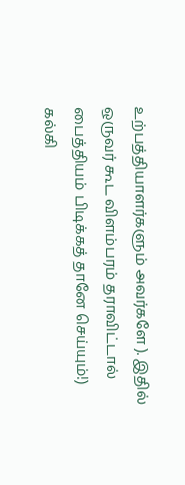உற்பத்தியாளர்களும் அவர்களே ). இதில் ஒருவர் கூட விளம்பரம் தராவிட்டால் பைத்தியம் பிடிக்கத் தானே செய்யும்!)
கல்கி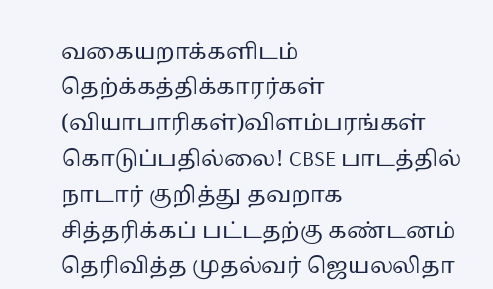வகையறாக்களிடம் தெற்க்கத்திக்காரர்கள் (வியாபாரிகள்)விளம்பரங்கள் கொடுப்பதில்லை! CBSE பாடத்தில் நாடார் குறித்து தவறாக சித்தரிக்கப் பட்டதற்கு கண்டனம் தெரிவித்த முதல்வர் ஜெயலலிதா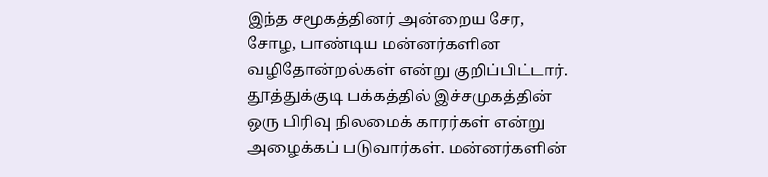இந்த சமூகத்தினர் அன்றைய சேர, சோழ, பாண்டிய மன்னர்களின வழிதோன்றல்கள் என்று குறிப்பிட்டார். தூத்துக்குடி பக்கத்தில் இச்சமுகத்தின் ஒரு பிரிவு நிலமைக் காரர்கள் என்று அழைக்கப் படுவார்கள். மன்னர்களின்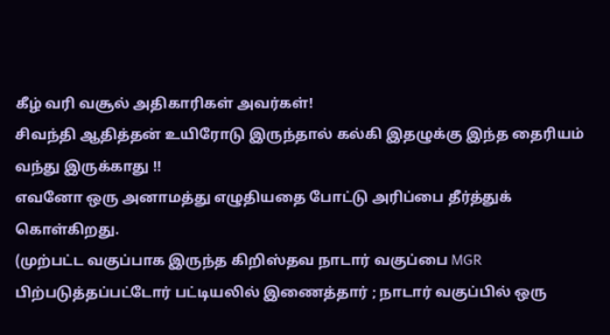கீழ் வரி வசூல் அதிகாரிகள் அவர்கள்!
சிவந்தி ஆதித்தன் உயிரோடு இருந்தால் கல்கி இதழுக்கு இந்த தைரியம் வந்து இருக்காது !!
எவனோ ஒரு அனாமத்து எழுதியதை போட்டு அரிப்பை தீர்த்துக் கொள்கிறது.
(முற்பட்ட வகுப்பாக இருந்த கிறிஸ்தவ நாடார் வகுப்பை MGR பிற்படுத்தப்பட்டோர் பட்டியலில் இணைத்தார் ; நாடார் வகுப்பில் ஒரு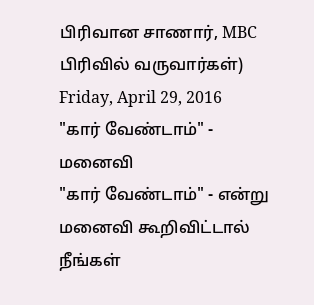பிரிவான சாணார், MBC பிரிவில் வருவார்கள்)
Friday, April 29, 2016
"கார் வேண்டாம்" - மனைவி
"கார் வேண்டாம்" - என்று மனைவி கூறிவிட்டால் நீங்கள்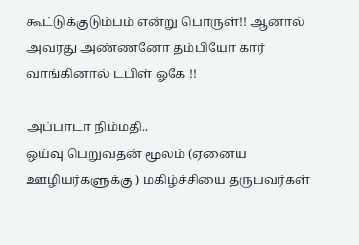கூட்டுக்குடும்பம் என்று பொருள்!! ஆனால் அவரது அண்ணனோ தம்பியோ கார் வாங்கினால் டபிள் ஓகே !!

அப்பாடா நிம்மதி..
ஒய்வு பெறுவதன் மூலம் (ஏனைய ஊழியர்களுக்கு ) மகிழ்ச்சியை தருபவர்கள்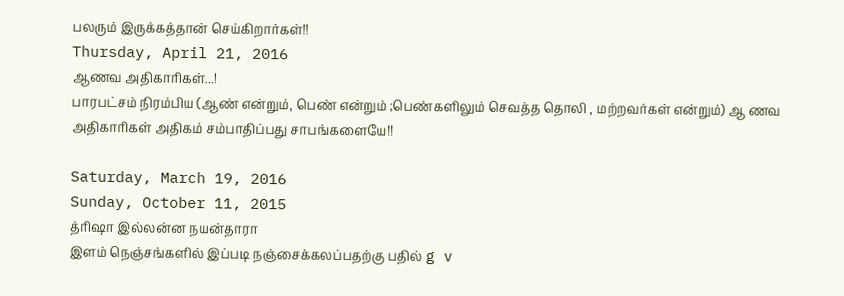பலரும் இருக்கத்தான் செய்கிறார்கள்!!
Thursday, April 21, 2016
ஆணவ அதிகாரிகள்...!
பாரபட்சம் நிரம்பிய (ஆண் என்றும், பெண் என்றும் ;பெண்களிலும் செவத்த தொலி , மற்றவர்கள் என்றும்) ஆ ணவ அதிகாரிகள் அதிகம் சம்பாதிப்பது சாபங்களையே!!

Saturday, March 19, 2016
Sunday, October 11, 2015
த்ரிஷா இல்லன்ன நயன்தாரா
இளம் நெஞ்சங்களில் இப்படி நஞ்சைக்கலப்பதற்கு பதில் g v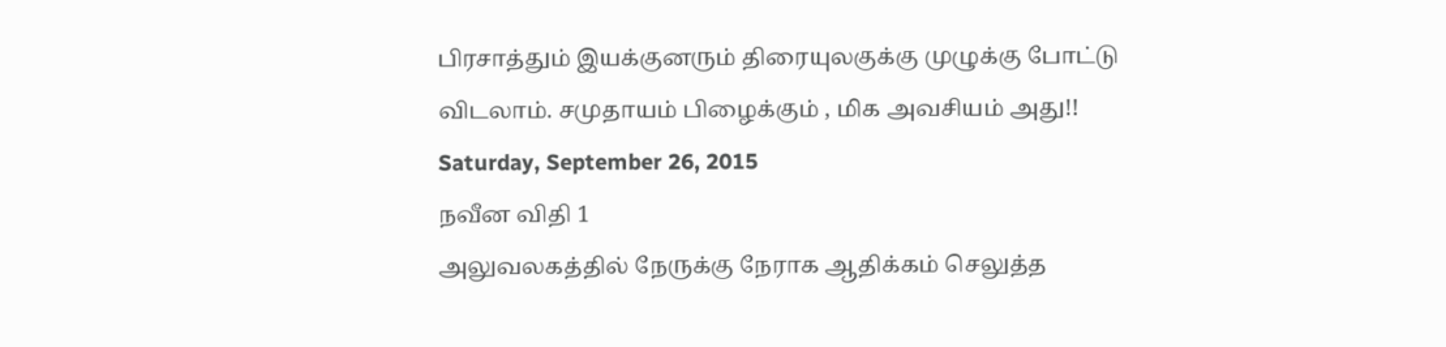பிரசாத்தும் இயக்குனரும் திரையுலகுக்கு முழுக்கு போட்டு விடலாம். சமுதாயம் பிழைக்கும் , மிக அவசியம் அது!!
Saturday, September 26, 2015
நவீன விதி 1
அலுவலகத்தில் நேருக்கு நேராக ஆதிக்கம் செலுத்த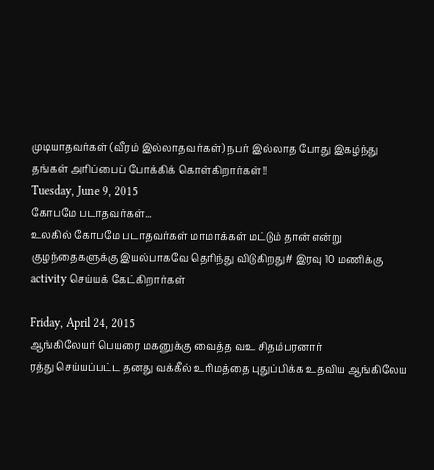முடியாதவர்கள் (வீரம் இல்லாதவர்கள்) நபர் இல்லாத போது இகழ்ந்து தங்கள் அரிப்பைப் போக்கிக் கொள்கிறார்கள்!!
Tuesday, June 9, 2015
கோபமே படாதவர்கள்...
உலகில் கோபமே படாதவர்கள் மாமாக்கள் மட்டும் தான் என்று குழந்தைகளுக்கு இயல்பாகவே தெரிந்து விடுகிறது# இரவு 10 மணிக்கு activity செய்யக் கேட்கிறார்கள்

Friday, April 24, 2015
ஆங்கிலேயர் பெயரை மகனுக்கு வைத்த வஉ சிதம்பரனார்
ரத்து செய்யப்பட்ட தனது வக்கீல் உரிமத்தை புதுப்பிக்க உதவிய ஆங்கிலேய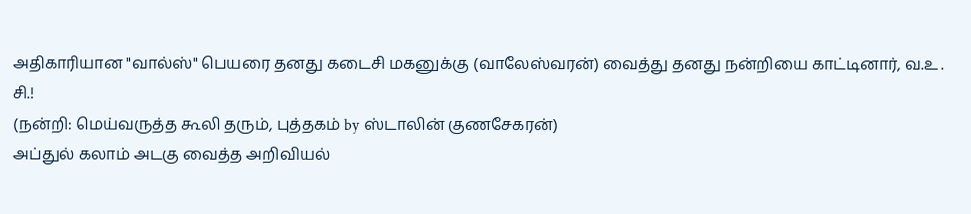அதிகாரியான "வால்ஸ்" பெயரை தனது கடைசி மகனுக்கு (வாலேஸ்வரன்) வைத்து தனது நன்றியை காட்டினார், வ.உ . சி.!
(நன்றி: மெய்வருத்த கூலி தரும், புத்தகம் by ஸ்டாலின் குணசேகரன்)
அப்துல் கலாம் அடகு வைத்த அறிவியல்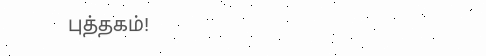புத்தகம்!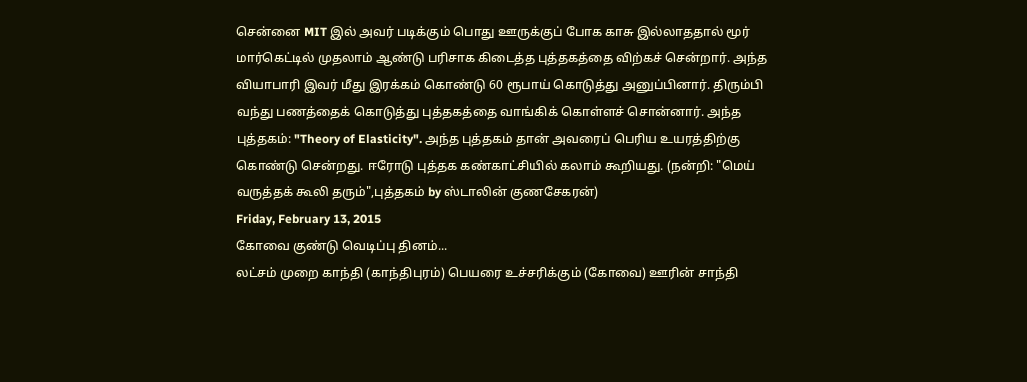சென்னை MIT இல் அவர் படிக்கும் பொது ஊருக்குப் போக காசு இல்லாததால் மூர் மார்கெட்டில் முதலாம் ஆண்டு பரிசாக கிடைத்த புத்தகத்தை விற்கச் சென்றார். அந்த வியாபாரி இவர் மீது இரக்கம் கொண்டு 60 ரூபாய் கொடுத்து அனுப்பினார். திரும்பி வந்து பணத்தைக் கொடுத்து புத்தகத்தை வாங்கிக் கொள்ளச் சொன்னார். அந்த புத்தகம்: "Theory of Elasticity". அந்த புத்தகம் தான் அவரைப் பெரிய உயரத்திற்கு கொண்டு சென்றது. ஈரோடு புத்தக கண்காட்சியில் கலாம் கூறியது. (நன்றி: "மெய் வருத்தக் கூலி தரும்",புத்தகம் by ஸ்டாலின் குணசேகரன்)
Friday, February 13, 2015
கோவை குண்டு வெடிப்பு தினம்...
லட்சம் முறை காந்தி (காந்திபுரம்) பெயரை உச்சரிக்கும் (கோவை) ஊரின் சாந்தி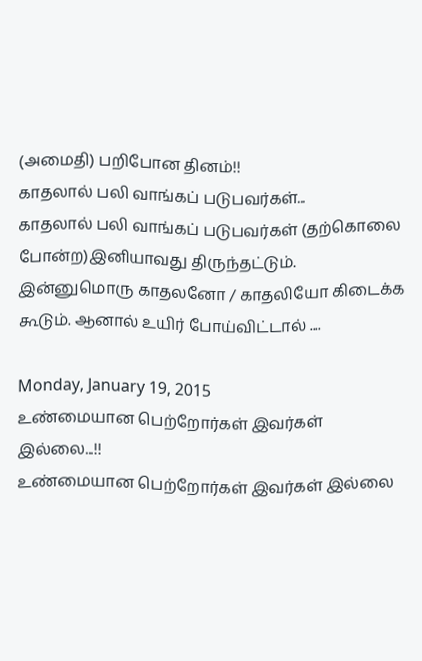(அமைதி) பறிபோன தினம்!!
காதலால் பலி வாங்கப் படுபவர்கள்...
காதலால் பலி வாங்கப் படுபவர்கள் (தற்கொலை போன்ற)இனியாவது திருந்தட்டும். இன்னுமொரு காதலனோ / காதலியோ கிடைக்க கூடும். ஆனால் உயிர் போய்விட்டால் ....

Monday, January 19, 2015
உண்மையான பெற்றோர்கள் இவர்கள் இல்லை...!!
உண்மையான பெற்றோர்கள் இவர்கள் இல்லை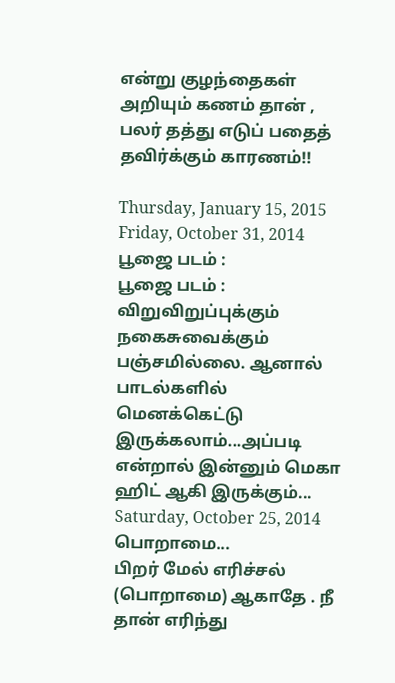என்று குழந்தைகள் அறியும் கணம் தான் , பலர் தத்து எடுப் பதைத் தவிர்க்கும் காரணம்!!

Thursday, January 15, 2015
Friday, October 31, 2014
பூஜை படம் :
பூஜை படம் : விறுவிறுப்புக்கும் நகைசுவைக்கும் பஞ்சமில்லை. ஆனால் பாடல்களில் மெனக்கெட்டு இருக்கலாம்...அப்படி என்றால் இன்னும் மெகா ஹிட் ஆகி இருக்கும்...
Saturday, October 25, 2014
பொறாமை...
பிறர் மேல் எரிச்சல் (பொறாமை) ஆகாதே . நீ தான் எரிந்து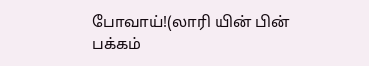போவாய்!(லாரி யின் பின் பக்கம்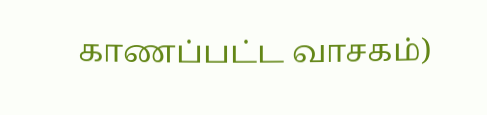காணப்பட்ட வாசகம்)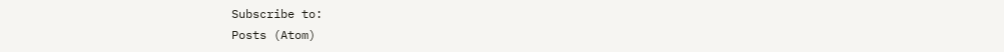Subscribe to:
Posts (Atom)